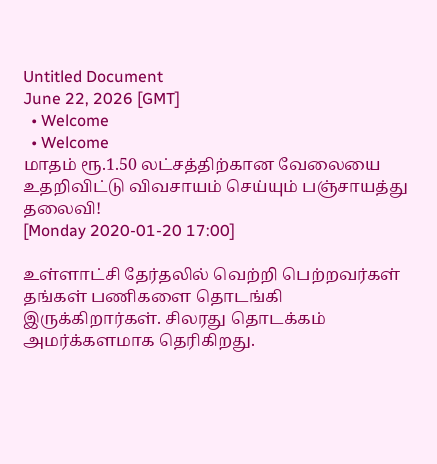Untitled Document
June 22, 2026 [GMT]
  • Welcome
  • Welcome
மாதம் ரூ.1.50 லட்சத்திற்கான வேலையை உதறிவிட்டு விவசாயம் செய்யும் பஞ்சாயத்து தலைவி!
[Monday 2020-01-20 17:00]

உள்ளாட்சி தேர்தலில் வெற்றி பெற்றவர்கள் தங்கள் பணிகளை தொடங்கி இருக்கிறார்கள். சிலரது தொடக்கம் அமர்க்களமாக தெரிகிறது.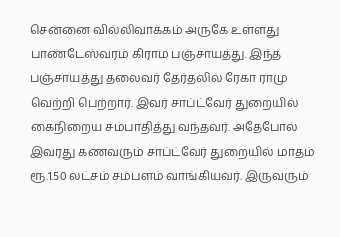சென்னை வில்லிவாக்கம் அருகே உள்ளது பாண்டேஸ்வரம் கிராம பஞ்சாயத்து. இந்த பஞ்சாயத்து தலைவர் தேர்தலில் ரேகா ராமு வெற்றி பெற்றார். இவர் சாப்ட்வேர் துறையில் கைநிறைய சம்பாதித்து வந்தவர். அதேபோல் இவரது கணவரும் சாப்ட்வேர் துறையில் மாதம் ரூ.1.50 லட்சம் சம்பளம் வாங்கியவர். இருவரும்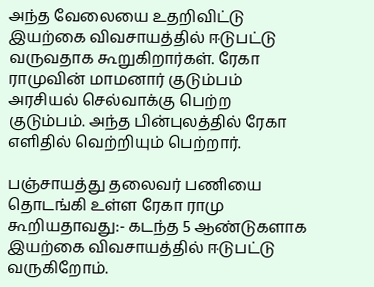அந்த வேலையை உதறிவிட்டு இயற்கை விவசாயத்தில் ஈடுபட்டு வருவதாக கூறுகிறார்கள். ரேகா ராமுவின் மாமனார் குடும்பம் அரசியல் செல்வாக்கு பெற்ற குடும்பம். அந்த பின்புலத்தில் ரேகா எளிதில் வெற்றியும் பெற்றார்.

பஞ்சாயத்து தலைவர் பணியை தொடங்கி உள்ள ரேகா ராமு கூறியதாவது:- கடந்த 5 ஆண்டுகளாக இயற்கை விவசாயத்தில் ஈடுபட்டு வருகிறோம்.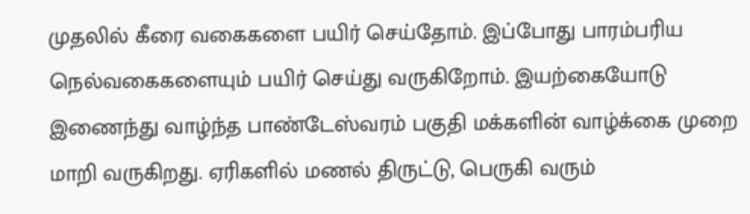முதலில் கீரை வகைகளை பயிர் செய்தோம். இப்போது பாரம்பரிய நெல்வகைகளையும் பயிர் செய்து வருகிறோம். இயற்கையோடு இணைந்து வாழ்ந்த பாண்டேஸ்வரம் பகுதி மக்களின் வாழ்க்கை முறை மாறி வருகிறது. ஏரிகளில் மணல் திருட்டு, பெருகி வரும்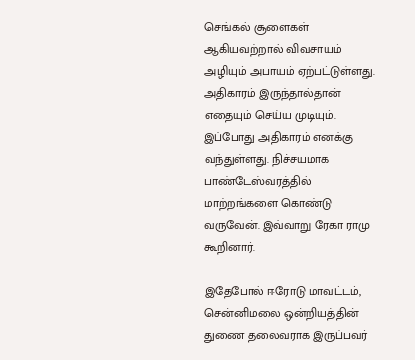செங்கல் சூளைகள் ஆகியவற்றால் விவசாயம் அழியும் அபாயம் ஏற்பட்டுள்ளது. அதிகாரம் இருந்தால்தான் எதையும் செய்ய முடியும். இப்போது அதிகாரம் எனக்கு வந்துள்ளது. நிச்சயமாக பாண்டேஸ்வரத்தில் மாற்றங்களை கொண்டு வருவேன். இவ்வாறு ரேகா ராமு கூறினார்.

இதேபோல் ஈரோடு மாவட்டம், சென்னிமலை ஒன்றியத்தின் துணை தலைவராக இருப்பவர்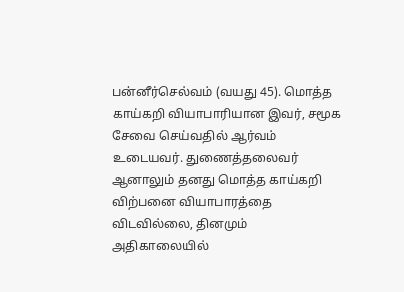பன்னீர்செல்வம் (வயது 45). மொத்த காய்கறி வியாபாரியான இவர், சமூக சேவை செய்வதில் ஆர்வம் உடையவர். துணைத்தலைவர் ஆனாலும் தனது மொத்த காய்கறி விற்பனை வியாபாரத்தை விடவில்லை, தினமும் அதிகாலையில்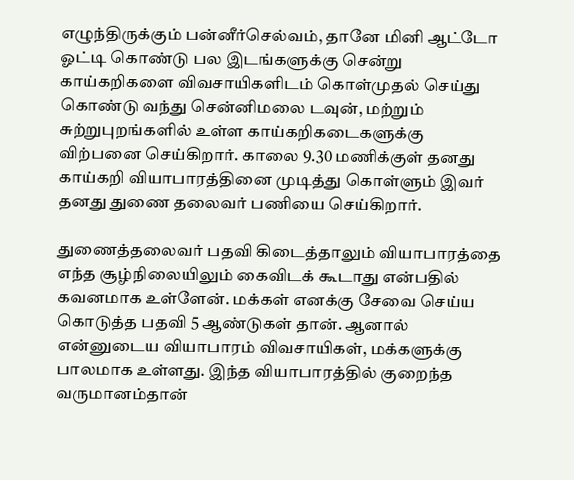எழுந்திருக்கும் பன்னீர்செல்வம், தானே மினி ஆட்டோ ஓட்டி கொண்டு பல இடங்களுக்கு சென்று காய்கறிகளை விவசாயிகளிடம் கொள்முதல் செய்து கொண்டு வந்து சென்னிமலை டவுன், மற்றும் சுற்றுபுறங்களில் உள்ள காய்கறிகடைகளுக்கு விற்பனை செய்கிறார். காலை 9.30 மணிக்குள் தனது காய்கறி வியாபாரத்தினை முடித்து கொள்ளும் இவர் தனது துணை தலைவர் பணியை செய்கிறார்.

துணைத்தலைவர் பதவி கிடைத்தாலும் வியாபாரத்தை எந்த சூழ்நிலையிலும் கைவிடக் கூடாது என்பதில் கவனமாக உள்ளேன். மக்கள் எனக்கு சேவை செய்ய கொடுத்த பதவி 5 ஆண்டுகள் தான். ஆனால் என்னுடைய வியாபாரம் விவசாயிகள், மக்களுக்கு பாலமாக உள்ளது. இந்த வியாபாரத்தில் குறைந்த வருமானம்தான்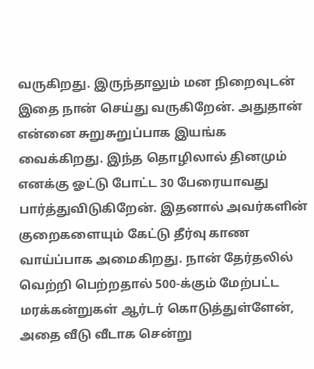வருகிறது. இருந்தாலும் மன நிறைவுடன் இதை நான் செய்து வருகிறேன். அதுதான் என்னை சுறுசுறுப்பாக இயங்க வைக்கிறது. இந்த தொழிலால் தினமும் எனக்கு ஓட்டு போட்ட 30 பேரையாவது பார்த்துவிடுகிறேன். இதனால் அவர்களின் குறைகளையும் கேட்டு தீர்வு காண வாய்ப்பாக அமைகிறது. நான் தேர்தலில் வெற்றி பெற்றதால் 500-க்கும் மேற்பட்ட மரக்கன்றுகள் ஆர்டர் கொடுத்துள்ளேன், அதை வீடு வீடாக சென்று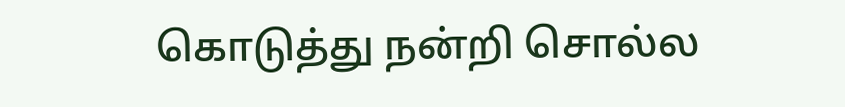கொடுத்து நன்றி சொல்ல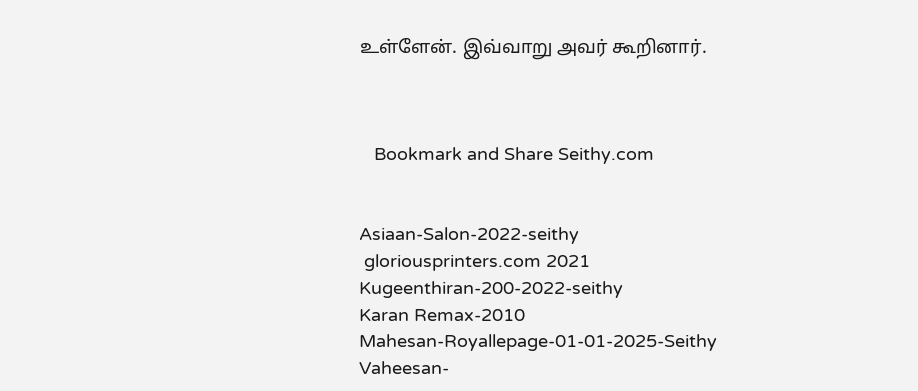உள்ளேன். இவ்வாறு அவர் கூறினார்.



   Bookmark and Share Seithy.com


Asiaan-Salon-2022-seithy
 gloriousprinters.com 2021
Kugeenthiran-200-2022-seithy
Karan Remax-2010
Mahesan-Royallepage-01-01-2025-Seithy
Vaheesan-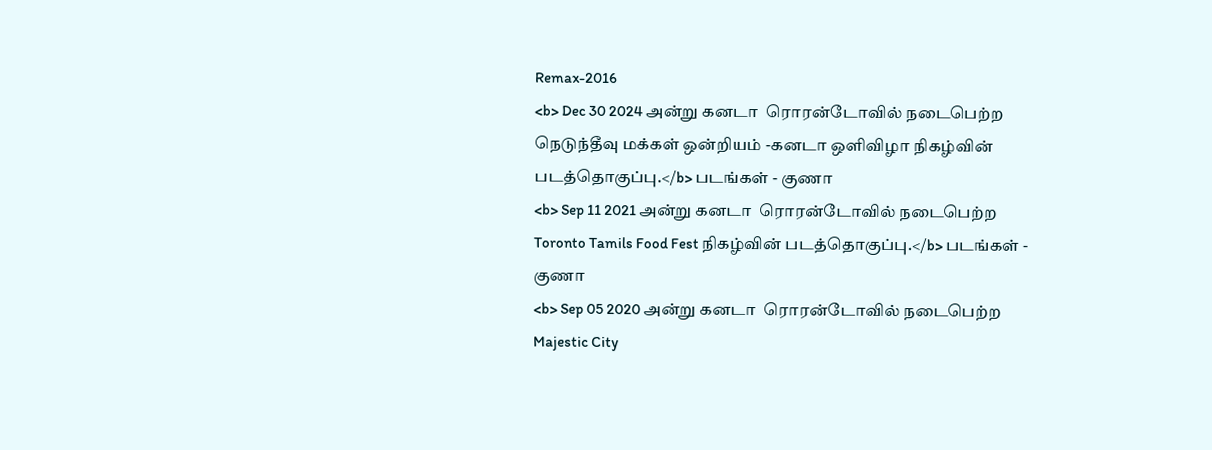Remax-2016
<b> Dec 30 2024 அன்று கனடா  ரொரன்டோவில் நடைபெற்ற  நெடுந்தீவு மக்கள் ஒன்றியம் -கனடா ஒளிவிழா நிகழ்வின் படத்தொகுப்பு.</b> படங்கள் - குணா
<b> Sep 11 2021 அன்று கனடா  ரொரன்டோவில் நடைபெற்ற Toronto Tamils Food Fest நிகழ்வின் படத்தொகுப்பு.</b> படங்கள் - குணா
<b> Sep 05 2020 அன்று கனடா  ரொரன்டோவில் நடைபெற்ற Majestic City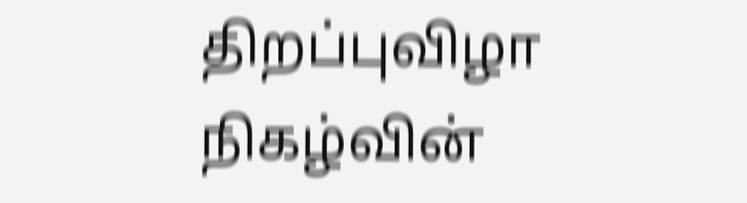திறப்புவிழா நிகழ்வின்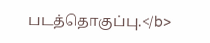படத்தொகுப்பு.</b>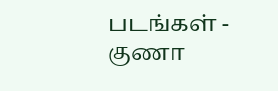படங்கள் - குணா